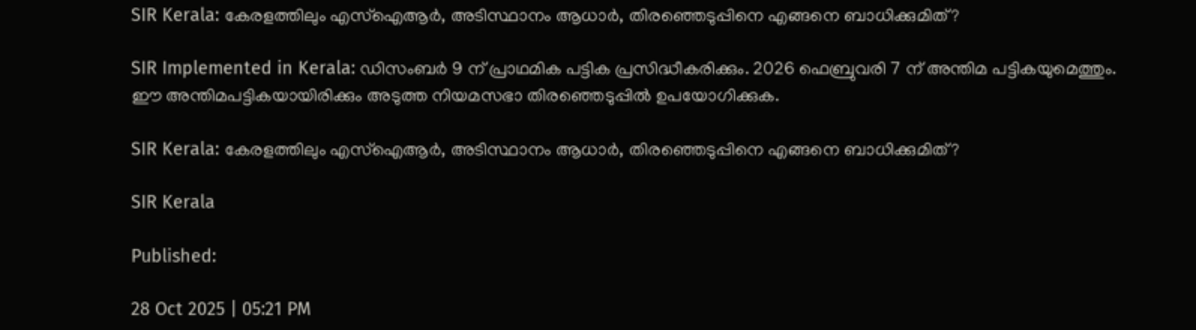SIR Kerala: കേരളത്തിലും എസ്‌ഐആർ, അടിസ്ഥാനം ആധാർ, തിരഞ്ഞെടുപ്പിനെ എങ്ങനെ ബാധിക്കുമിത്?

SIR Implemented in Kerala: ഡിസംബർ 9 ന് പ്രാഥമിക പട്ടിക പ്രസിദ്ധീകരിക്കും. 2026 ഫെബ്രുവരി 7 ന് അന്തിമ പട്ടികയുമെത്തും. ഈ അന്തിമപട്ടികയായിരിക്കും അടുത്ത നിയമസഭാ തിരഞ്ഞെടുപ്പിൽ ഉപയോഗിക്കുക.

SIR Kerala: കേരളത്തിലും എസ്‌ഐആർ, അടിസ്ഥാനം ആധാർ, തിരഞ്ഞെടുപ്പിനെ എങ്ങനെ ബാധിക്കുമിത്?

SIR Kerala

Published:

28 Oct 2025 | 05:21 PM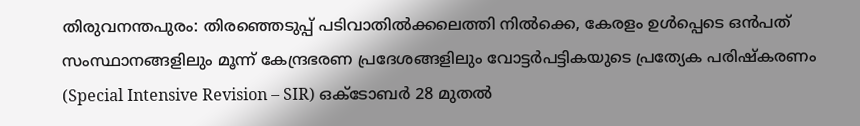തിരുവനന്തപുരം: തിരഞ്ഞെടുപ്പ് പടിവാതിൽക്കലെത്തി നിൽക്കെ, കേരളം ഉൾപ്പെടെ ഒൻപത് സംസ്ഥാനങ്ങളിലും മൂന്ന് കേന്ദ്രഭരണ പ്രദേശങ്ങളിലും വോട്ടർപട്ടികയുടെ പ്രത്യേക പരിഷ്‌കരണം (Special Intensive Revision – SIR) ഒക്ടോബർ 28 മുതൽ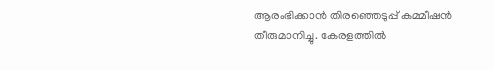ആരംഭിക്കാൻ തിരഞ്ഞെടുപ്പ് കമ്മീഷൻ തീരുമാനിച്ചു. കേരളത്തിൽ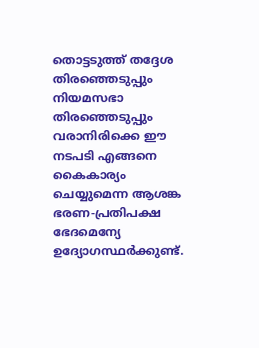തൊട്ടടുത്ത് തദ്ദേശ തിരഞ്ഞെടുപ്പും നിയമസഭാ തിരഞ്ഞെടുപ്പും വരാനിരിക്കെ ഈ നടപടി എങ്ങനെ കൈകാര്യം ചെയ്യുമെന്ന ആശങ്ക ഭരണ-പ്രതിപക്ഷ ഭേദമെന്യേ ഉദ്യോഗസ്ഥർക്കുണ്ട്.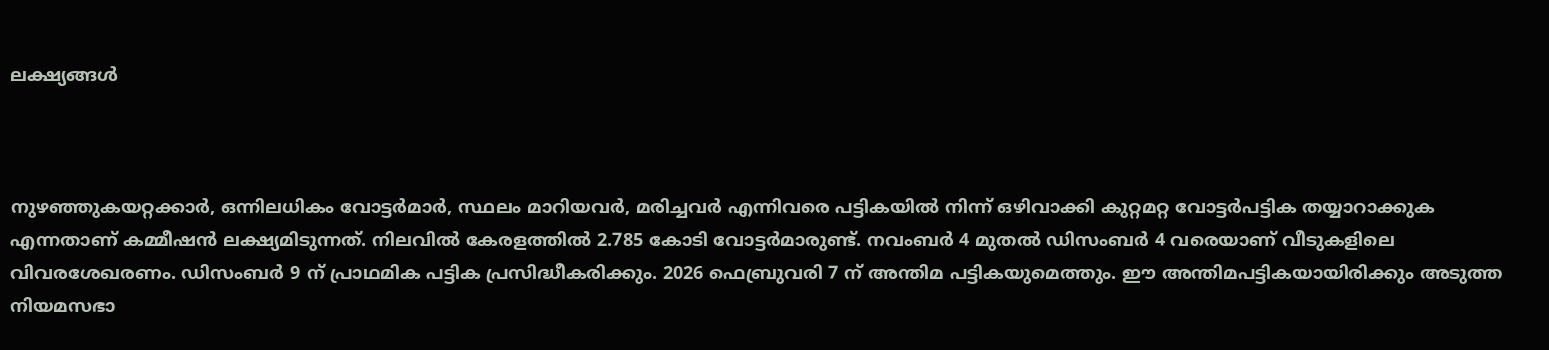ലക്ഷ്യങ്ങൾ



നുഴഞ്ഞുകയറ്റക്കാർ, ഒന്നിലധികം വോട്ടർമാർ, സ്ഥലം മാറിയവർ, മരിച്ചവർ എന്നിവരെ പട്ടികയിൽ നിന്ന് ഒഴിവാക്കി കുറ്റമറ്റ വോട്ടർപട്ടിക തയ്യാറാക്കുക എന്നതാണ് കമ്മീഷൻ ലക്ഷ്യമിടുന്നത്. നിലവിൽ കേരളത്തിൽ 2.785 കോടി വോട്ടർമാരുണ്ട്. നവംബർ 4 മുതൽ ഡിസംബർ 4 വരെയാണ് വീടുകളിലെ വിവരശേഖരണം. ഡിസംബർ 9 ന് പ്രാഥമിക പട്ടിക പ്രസിദ്ധീകരിക്കും. 2026 ഫെബ്രുവരി 7 ന് അന്തിമ പട്ടികയുമെത്തും. ഈ അന്തിമപട്ടികയായിരിക്കും അടുത്ത നിയമസഭാ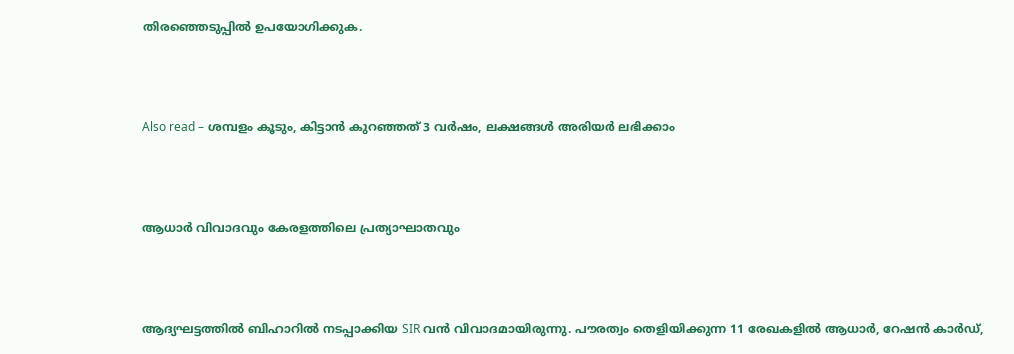തിരഞ്ഞെടുപ്പിൽ ഉപയോഗിക്കുക.



Also read – ശമ്പളം കൂടും, കിട്ടാൻ കുറഞ്ഞത് 3 വർഷം, ലക്ഷങ്ങൾ അരിയർ ലഭിക്കാം



ആധാർ വിവാദവും കേരളത്തിലെ പ്രത്യാഘാതവും



ആദ്യഘട്ടത്തിൽ ബിഹാറിൽ നടപ്പാക്കിയ SIR വൻ വിവാദമായിരുന്നു. പൗരത്വം തെളിയിക്കുന്ന 11 രേഖകളിൽ ആധാർ, റേഷൻ കാർഡ്,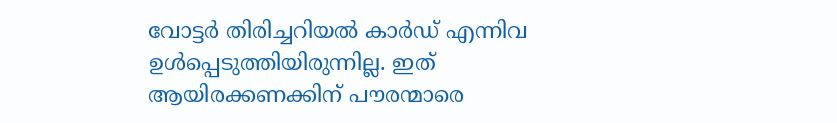വോട്ടർ തിരിച്ചറിയൽ കാർഡ് എന്നിവ ഉൾപ്പെടുത്തിയിരുന്നില്ല. ഇത് ആയിരക്കണക്കിന് പൗരന്മാരെ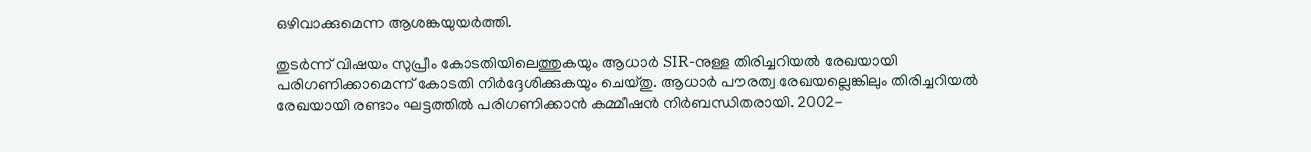ഒഴിവാക്കുമെന്ന ആശങ്കയുയർത്തി.

തുടർന്ന് വിഷയം സുപ്രീം കോടതിയിലെത്തുകയും ആധാർ SIR-നുള്ള തിരിച്ചറിയൽ രേഖയായി പരിഗണിക്കാമെന്ന് കോടതി നിർദ്ദേശിക്കുകയും ചെയ്തു. ആധാർ പൗരത്വ രേഖയല്ലെങ്കിലും തിരിച്ചറിയൽ രേഖയായി രണ്ടാം ഘട്ടത്തിൽ പരിഗണിക്കാൻ കമ്മീഷൻ നിർബന്ധിതരായി. 2002-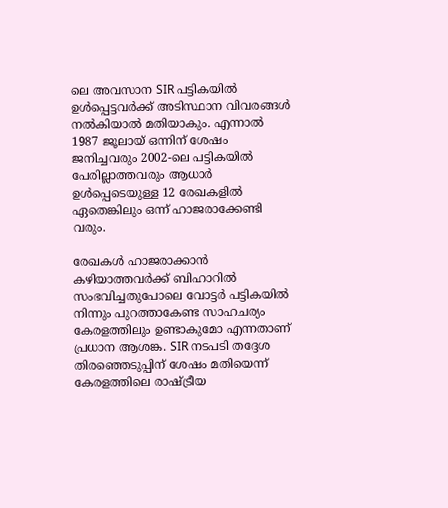ലെ അവസാന SIR പട്ടികയിൽ ഉൾപ്പെട്ടവർക്ക് അടിസ്ഥാന വിവരങ്ങൾ നൽകിയാൽ മതിയാകും. എന്നാൽ 1987 ജൂലായ് ഒന്നിന് ശേഷം ജനിച്ചവരും 2002-ലെ പട്ടികയിൽ പേരില്ലാത്തവരും ആധാർ ഉൾപ്പെടെയുള്ള 12 രേഖകളിൽ ഏതെങ്കിലും ഒന്ന് ഹാജരാക്കേണ്ടി വരും.

രേഖകൾ ഹാജരാക്കാൻ കഴിയാത്തവർക്ക് ബിഹാറിൽ സംഭവിച്ചതുപോലെ വോട്ടർ പട്ടികയിൽ നിന്നും പുറത്താകേണ്ട സാഹചര്യം കേരളത്തിലും ഉണ്ടാകുമോ എന്നതാണ് പ്രധാന ആശങ്ക. SIR നടപടി തദ്ദേശ തിരഞ്ഞെടുപ്പിന് ശേഷം മതിയെന്ന് കേരളത്തിലെ രാഷ്ട്രീയ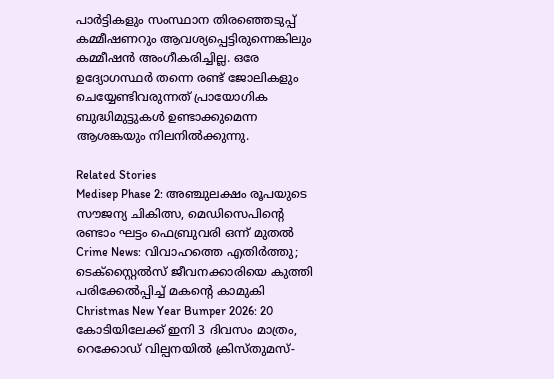പാർട്ടികളും സംസ്ഥാന തിരഞ്ഞെടുപ്പ് കമ്മീഷണറും ആവശ്യപ്പെട്ടിരുന്നെങ്കിലും കമ്മീഷൻ അംഗീകരിച്ചില്ല. ഒരേ ഉദ്യോഗസ്ഥർ തന്നെ രണ്ട് ജോലികളും ചെയ്യേണ്ടിവരുന്നത് പ്രായോഗിക ബുദ്ധിമുട്ടുകൾ ഉണ്ടാക്കുമെന്ന ആശങ്കയും നിലനിൽക്കുന്നു.

Related Stories
Medisep Phase 2: അഞ്ചുലക്ഷം രൂപയുടെ സൗജന്യ ചികിത്സ, മെഡിസെപിന്റെ രണ്ടാം ഘട്ടം ഫെബ്രുവരി ഒന്ന് മുതൽ
Crime News: വിവാഹത്തെ എതിർത്തു; ടെക്സ്റ്റൈൽസ് ജീവനക്കാരിയെ കുത്തി പരിക്കേൽപ്പിച്ച് മകന്റെ കാമുകി
Christmas New Year Bumper 2026: 20 കോടിയിലേക്ക് ഇനി 3 ദിവസം മാത്രം, റെക്കോഡ് വില്പനയിൽ ക്രിസ്തുമസ്-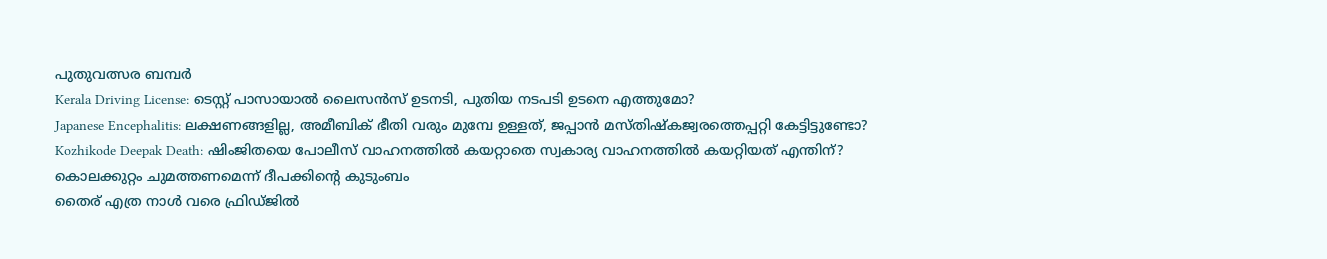പുതുവത്സര ബമ്പർ
Kerala Driving License: ടെസ്റ്റ് പാസായാൽ ലൈസൻസ് ഉടനടി, പുതിയ നടപടി ഉടനെ എത്തുമോ?
Japanese Encephalitis: ലക്ഷണങ്ങളില്ല, അമീബിക് ഭീതി വരും മുമ്പേ ഉള്ളത്, ജപ്പാൻ മസ്തിഷ്കജ്വരത്തെപ്പറ്റി കേട്ടിട്ടുണ്ടോ?
Kozhikode Deepak Death: ഷിംജിതയെ പോലീസ് വാഹനത്തിൽ കയറ്റാതെ സ്വകാര്യ വാഹനത്തിൽ കയറ്റിയത് എന്തിന്? കൊലക്കുറ്റം ചുമത്തണമെന്ന് ദീപക്കിന്റെ കുടുംബം
തൈര് എത്ര നാൾ വരെ ഫ്രിഡ്ജിൽ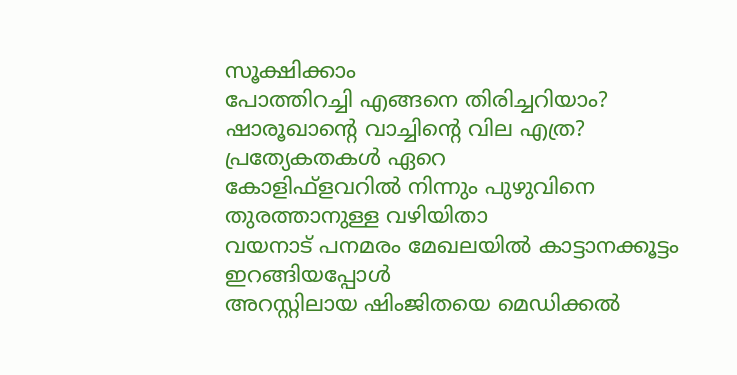സൂക്ഷിക്കാം
പോത്തിറച്ചി എങ്ങനെ തിരിച്ചറിയാം?
ഷാരൂഖാന്റെ വാച്ചിന്റെ വില എത്ര? പ്രത്യേകതകൾ ഏറെ
കോളിഫ്‌ളവറില്‍ നിന്നും പുഴുവിനെ തുരത്താനുള്ള വഴിയിതാ
വയനാട് പനമരം മേഖലയിൽ കാട്ടാനക്കൂട്ടം ഇറങ്ങിയപ്പോൾ
അറസ്റ്റിലായ ഷിംജിതയെ മെഡിക്കൽ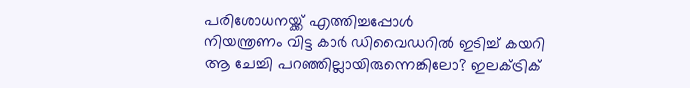പരിശോധനയ്ക്ക് എത്തിച്ചപ്പോൾ
നിയന്ത്രണം വിട്ട കാർ ഡിവൈഡറിൽ ഇടിച്ച് കയറി
ആ ചേച്ചി പറഞ്ഞില്ലായിരുന്നെങ്കിലോ? ഇലക്ട്രിക്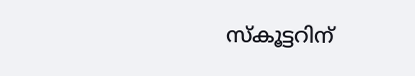സ്കൂട്ടറിന്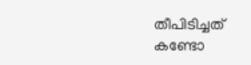തീപിടിച്ചത് കണ്ടോ